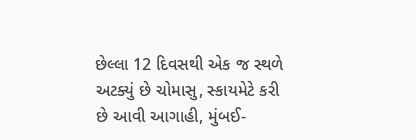છેલ્લા 12 દિવસથી એક જ સ્થળે અટક્યું છે ચોમાસુ, સ્કાયમેટે કરી છે આવી આગાહી, મુંબઈ-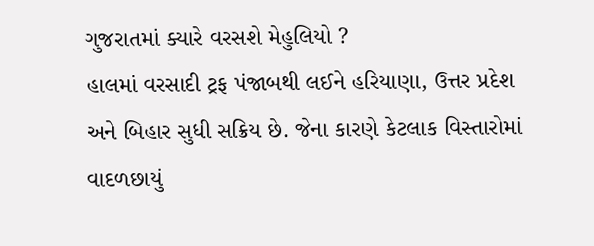ગુજરાતમાં ક્યારે વરસશે મેહુલિયો ?
હાલમાં વરસાદી ટ્રફ પંજાબથી લઈને હરિયાણા, ઉત્તર પ્રદેશ અને બિહાર સુધી સક્રિય છે. જેના કારણે કેટલાક વિસ્તારોમાં વાદળછાયું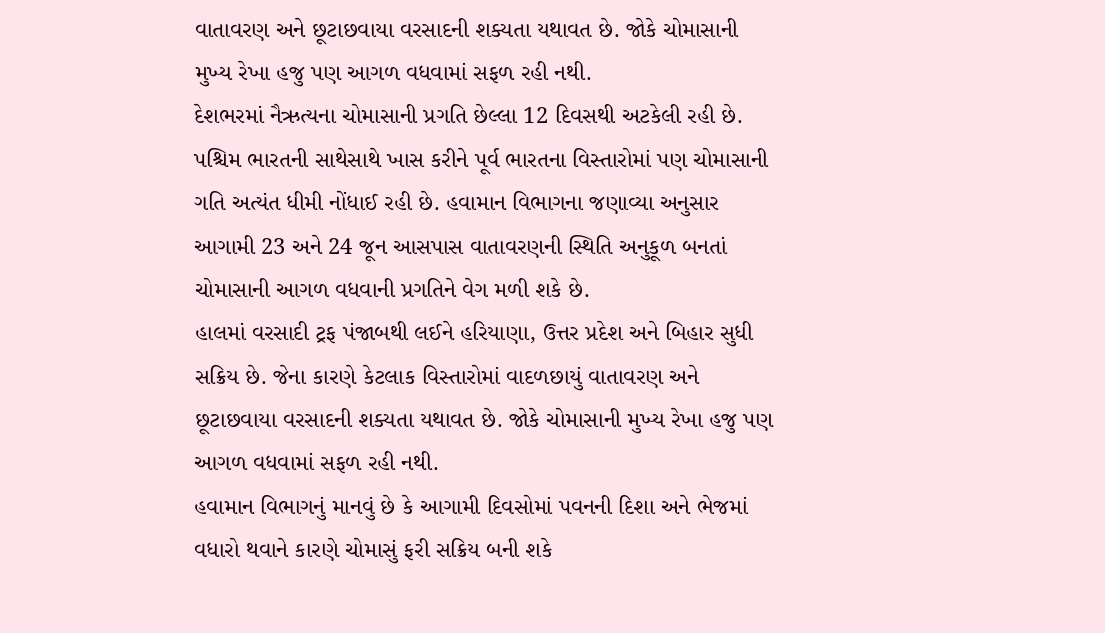વાતાવરણ અને છૂટાછવાયા વરસાદની શક્યતા યથાવત છે. જોકે ચોમાસાની મુખ્ય રેખા હજુ પણ આગળ વધવામાં સફળ રહી નથી.
દેશભરમાં નૈઋત્યના ચોમાસાની પ્રગતિ છેલ્લા 12 દિવસથી અટકેલી રહી છે. પશ્ચિમ ભારતની સાથેસાથે ખાસ કરીને પૂર્વ ભારતના વિસ્તારોમાં પણ ચોમાસાની ગતિ અત્યંત ધીમી નોંધાઈ રહી છે. હવામાન વિભાગના જણાવ્યા અનુસાર આગામી 23 અને 24 જૂન આસપાસ વાતાવરણની સ્થિતિ અનુકૂળ બનતાં ચોમાસાની આગળ વધવાની પ્રગતિને વેગ મળી શકે છે.
હાલમાં વરસાદી ટ્રફ પંજાબથી લઈને હરિયાણા, ઉત્તર પ્રદેશ અને બિહાર સુધી સક્રિય છે. જેના કારણે કેટલાક વિસ્તારોમાં વાદળછાયું વાતાવરણ અને છૂટાછવાયા વરસાદની શક્યતા યથાવત છે. જોકે ચોમાસાની મુખ્ય રેખા હજુ પણ આગળ વધવામાં સફળ રહી નથી.
હવામાન વિભાગનું માનવું છે કે આગામી દિવસોમાં પવનની દિશા અને ભેજમાં વધારો થવાને કારણે ચોમાસું ફરી સક્રિય બની શકે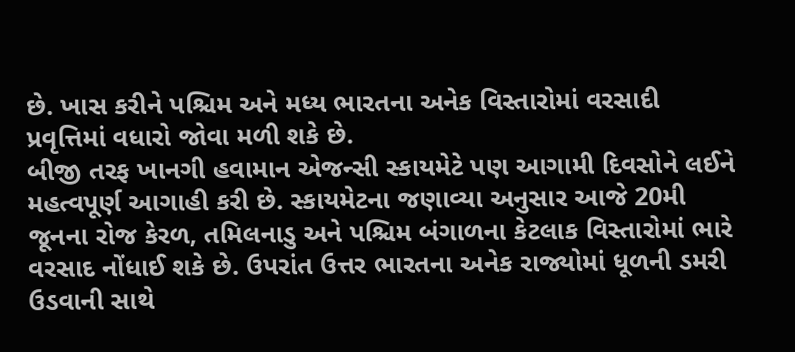છે. ખાસ કરીને પશ્ચિમ અને મધ્ય ભારતના અનેક વિસ્તારોમાં વરસાદી પ્રવૃત્તિમાં વધારો જોવા મળી શકે છે.
બીજી તરફ ખાનગી હવામાન એજન્સી સ્કાયમેટે પણ આગામી દિવસોને લઈને મહત્વપૂર્ણ આગાહી કરી છે. સ્કાયમેટના જણાવ્યા અનુસાર આજે 20મી જૂનના રોજ કેરળ, તમિલનાડુ અને પશ્ચિમ બંગાળના કેટલાક વિસ્તારોમાં ભારે વરસાદ નોંધાઈ શકે છે. ઉપરાંત ઉત્તર ભારતના અનેક રાજ્યોમાં ધૂળની ડમરી ઉડવાની સાથે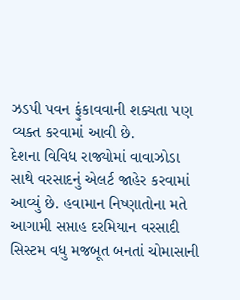ઝડપી પવન ફુંકાવવાની શક્યતા પણ વ્યક્ત કરવામાં આવી છે.
દેશના વિવિધ રાજ્યોમાં વાવાઝોડા સાથે વરસાદનું એલર્ટ જાહેર કરવામાં આવ્યું છે. હવામાન નિષ્ણાતોના મતે આગામી સપ્તાહ દરમિયાન વરસાદી સિસ્ટમ વધુ મજબૂત બનતાં ચોમાસાની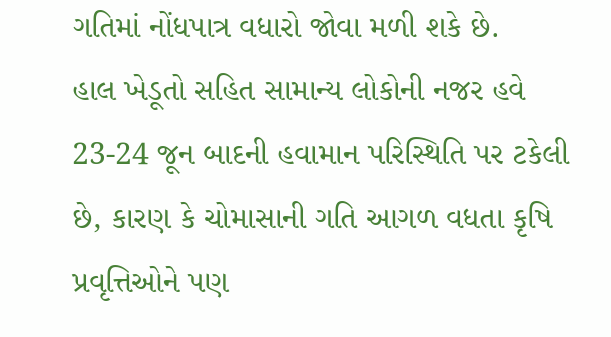ગતિમાં નોંધપાત્ર વધારો જોવા મળી શકે છે.
હાલ ખેડૂતો સહિત સામાન્ય લોકોની નજર હવે 23-24 જૂન બાદની હવામાન પરિસ્થિતિ પર ટકેલી છે, કારણ કે ચોમાસાની ગતિ આગળ વધતા કૃષિ પ્રવૃત્તિઓને પણ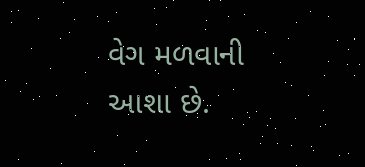વેગ મળવાની આશા છે.